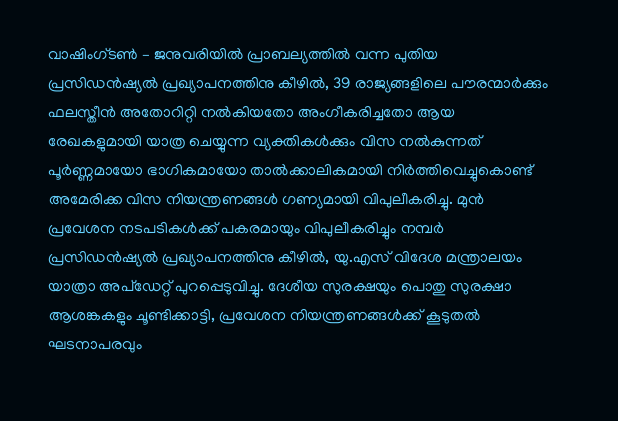വാഷിംഗ്ടൺ – ജനുവരിയിൽ പ്രാബല്യത്തിൽ വന്ന പുതിയ പ്രസിഡൻഷ്യൽ പ്രഖ്യാപനത്തിനു കീഴിൽ, 39 രാജ്യങ്ങളിലെ പൗരന്മാർക്കും ഫലസ്തീൻ അതോറിറ്റി നൽകിയതോ അംഗീകരിച്ചതോ ആയ രേഖകളുമായി യാത്ര ചെയ്യുന്ന വ്യക്തികൾക്കും വിസ നൽകുന്നത് പൂർണ്ണമായോ ഭാഗികമായോ താൽക്കാലികമായി നിർത്തിവെച്ചുകൊണ്ട് അമേരിക്ക വിസ നിയന്ത്രണങ്ങൾ ഗണ്യമായി വിപുലീകരിച്ചു. മുൻ പ്രവേശന നടപടികൾക്ക് പകരമായും വിപുലീകരിച്ചും നമ്പർ പ്രസിഡൻഷ്യൽ പ്രഖ്യാപനത്തിനു കീഴിൽ, യു.എസ് വിദേശ മന്ത്രാലയം യാത്രാ അപ്ഡേറ്റ് പുറപ്പെടുവിച്ചു. ദേശീയ സുരക്ഷയും പൊതു സുരക്ഷാ ആശങ്കകളും ചൂണ്ടിക്കാട്ടി, പ്രവേശന നിയന്ത്രണങ്ങൾക്ക് കൂടുതൽ ഘടനാപരവും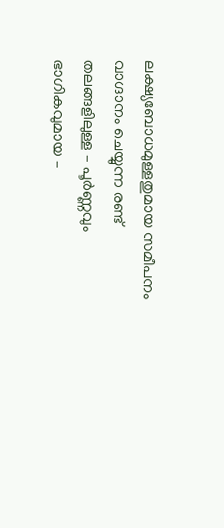ലക്ഷ്യബോധമുള്ളതുമായ സമീപനം വാഗ്ദാനം ചെയ്യുന്ന രണ്ട് തലങ്ങളിലുള്ള – പൂർണ്ണവും ഭാഗികവുമായ –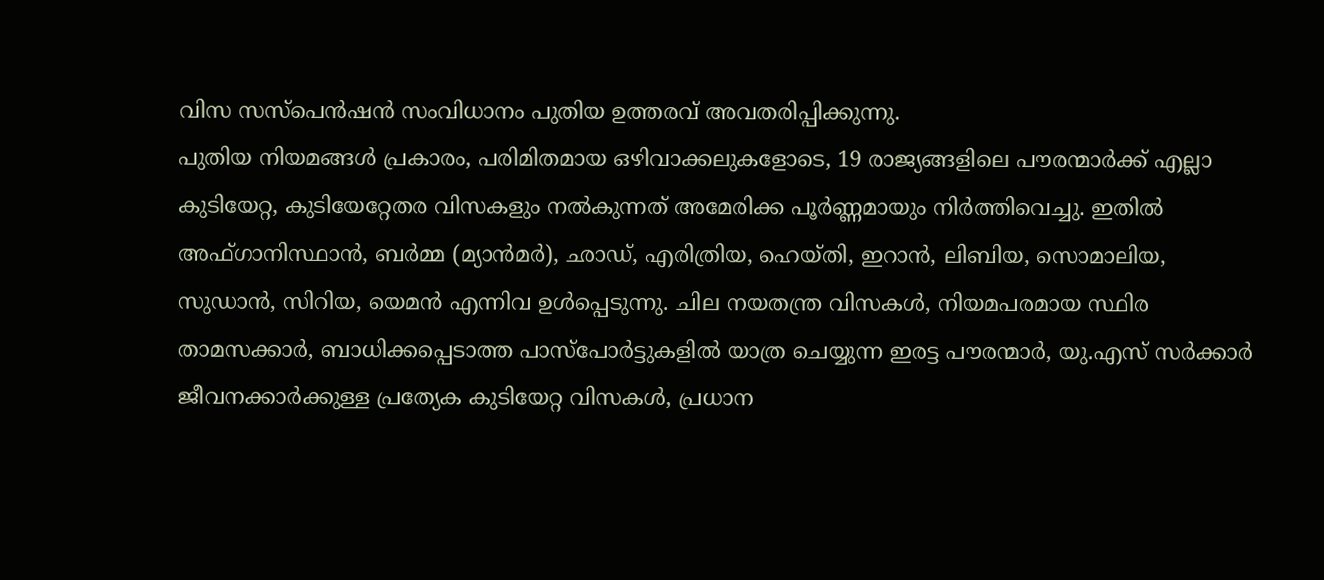വിസ സസ്പെൻഷൻ സംവിധാനം പുതിയ ഉത്തരവ് അവതരിപ്പിക്കുന്നു.
പുതിയ നിയമങ്ങൾ പ്രകാരം, പരിമിതമായ ഒഴിവാക്കലുകളോടെ, 19 രാജ്യങ്ങളിലെ പൗരന്മാർക്ക് എല്ലാ കുടിയേറ്റ, കുടിയേറ്റേതര വിസകളും നൽകുന്നത് അമേരിക്ക പൂർണ്ണമായും നിർത്തിവെച്ചു. ഇതിൽ അഫ്ഗാനിസ്ഥാൻ, ബർമ്മ (മ്യാൻമർ), ഛാഡ്, എരിത്രിയ, ഹെയ്തി, ഇറാൻ, ലിബിയ, സൊമാലിയ, സുഡാൻ, സിറിയ, യെമൻ എന്നിവ ഉൾപ്പെടുന്നു. ചില നയതന്ത്ര വിസകൾ, നിയമപരമായ സ്ഥിര താമസക്കാർ, ബാധിക്കപ്പെടാത്ത പാസ്പോർട്ടുകളിൽ യാത്ര ചെയ്യുന്ന ഇരട്ട പൗരന്മാർ, യു.എസ് സർക്കാർ ജീവനക്കാർക്കുള്ള പ്രത്യേക കുടിയേറ്റ വിസകൾ, പ്രധാന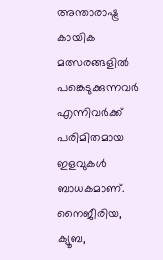അന്താരാഷ്ട്ര കായിക മത്സരങ്ങളിൽ പങ്കെടുക്കുന്നവർ എന്നിവർക്ക് പരിമിതമായ ഇളവുകൾ ബാധകമാണ്.
നൈജീരിയ, ക്യൂബ,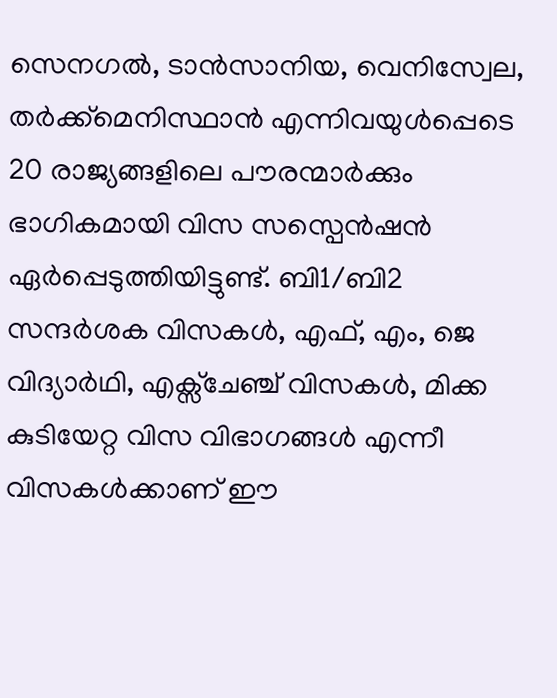സെനഗൽ, ടാൻസാനിയ, വെനിസ്വേല, തർക്ക്മെനിസ്ഥാൻ എന്നിവയുൾപ്പെടെ 20 രാജ്യങ്ങളിലെ പൗരന്മാർക്കും ഭാഗികമായി വിസ സസ്പെൻഷൻ ഏർപ്പെടുത്തിയിട്ടുണ്ട്. ബി1/ബി2 സന്ദർശക വിസകൾ, എഫ്, എം, ജെ വിദ്യാർഥി, എക്സ്ചേഞ്ച് വിസകൾ, മിക്ക കുടിയേറ്റ വിസ വിഭാഗങ്ങൾ എന്നീ വിസകൾക്കാണ് ഈ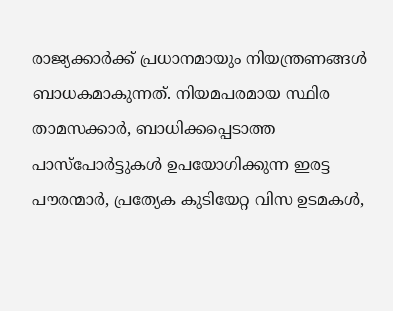രാജ്യക്കാർക്ക് പ്രധാനമായും നിയന്ത്രണങ്ങൾ ബാധകമാകുന്നത്. നിയമപരമായ സ്ഥിര താമസക്കാർ, ബാധിക്കപ്പെടാത്ത പാസ്പോർട്ടുകൾ ഉപയോഗിക്കുന്ന ഇരട്ട പൗരന്മാർ, പ്രത്യേക കുടിയേറ്റ വിസ ഉടമകൾ,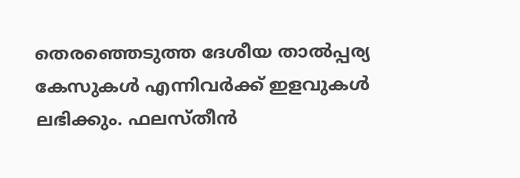തെരഞ്ഞെടുത്ത ദേശീയ താൽപ്പര്യ കേസുകൾ എന്നിവർക്ക് ഇളവുകൾ ലഭിക്കും. ഫലസ്തീൻ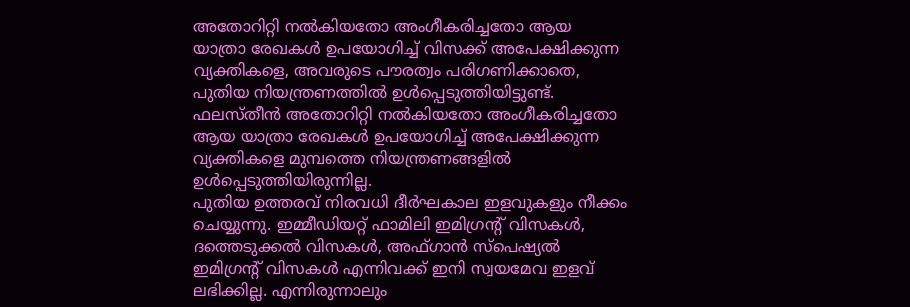അതോറിറ്റി നൽകിയതോ അംഗീകരിച്ചതോ ആയ യാത്രാ രേഖകൾ ഉപയോഗിച്ച് വിസക്ക് അപേക്ഷിക്കുന്ന വ്യക്തികളെ, അവരുടെ പൗരത്വം പരിഗണിക്കാതെ, പുതിയ നിയന്ത്രണത്തിൽ ഉൾപ്പെടുത്തിയിട്ടുണ്ട്. ഫലസ്തീൻ അതോറിറ്റി നൽകിയതോ അംഗീകരിച്ചതോ ആയ യാത്രാ രേഖകൾ ഉപയോഗിച്ച് അപേക്ഷിക്കുന്ന വ്യക്തികളെ മുമ്പത്തെ നിയന്ത്രണങ്ങളിൽ ഉൾപ്പെടുത്തിയിരുന്നില്ല.
പുതിയ ഉത്തരവ് നിരവധി ദീർഘകാല ഇളവുകളും നീക്കം ചെയ്യുന്നു. ഇമ്മീഡിയറ്റ് ഫാമിലി ഇമിഗ്രന്റ് വിസകൾ, ദത്തെടുക്കൽ വിസകൾ, അഫ്ഗാൻ സ്പെഷ്യൽ ഇമിഗ്രന്റ് വിസകൾ എന്നിവക്ക് ഇനി സ്വയമേവ ഇളവ് ലഭിക്കില്ല. എന്നിരുന്നാലും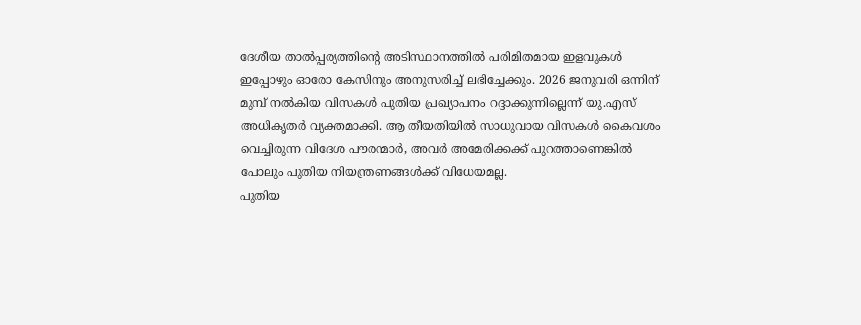ദേശീയ താൽപ്പര്യത്തിന്റെ അടിസ്ഥാനത്തിൽ പരിമിതമായ ഇളവുകൾ ഇപ്പോഴും ഓരോ കേസിനും അനുസരിച്ച് ലഭിച്ചേക്കും. 2026 ജനുവരി ഒന്നിന് മുമ്പ് നൽകിയ വിസകൾ പുതിയ പ്രഖ്യാപനം റദ്ദാക്കുന്നില്ലെന്ന് യു.എസ് അധികൃതർ വ്യക്തമാക്കി. ആ തീയതിയിൽ സാധുവായ വിസകൾ കൈവശം വെച്ചിരുന്ന വിദേശ പൗരന്മാർ, അവർ അമേരിക്കക്ക് പുറത്താണെങ്കിൽ പോലും പുതിയ നിയന്ത്രണങ്ങൾക്ക് വിധേയമല്ല.
പുതിയ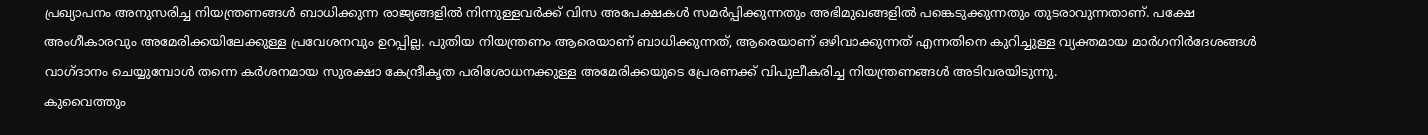പ്രഖ്യാപനം അനുസരിച്ച നിയന്ത്രണങ്ങൾ ബാധിക്കുന്ന രാജ്യങ്ങളിൽ നിന്നുള്ളവർക്ക് വിസ അപേക്ഷകൾ സമർപ്പിക്കുന്നതും അഭിമുഖങ്ങളിൽ പങ്കെടുക്കുന്നതും തുടരാവുന്നതാണ്. പക്ഷേ അംഗീകാരവും അമേരിക്കയിലേക്കുള്ള പ്രവേശനവും ഉറപ്പില്ല. പുതിയ നിയന്ത്രണം ആരെയാണ് ബാധിക്കുന്നത്, ആരെയാണ് ഒഴിവാക്കുന്നത് എന്നതിനെ കുറിച്ചുള്ള വ്യക്തമായ മാർഗനിർദേശങ്ങൾ വാഗ്ദാനം ചെയ്യുമ്പോൾ തന്നെ കർശനമായ സുരക്ഷാ കേന്ദ്രീകൃത പരിശോധനക്കുള്ള അമേരിക്കയുടെ പ്രേരണക്ക് വിപുലീകരിച്ച നിയന്ത്രണങ്ങൾ അടിവരയിടുന്നു.
കുവൈത്തും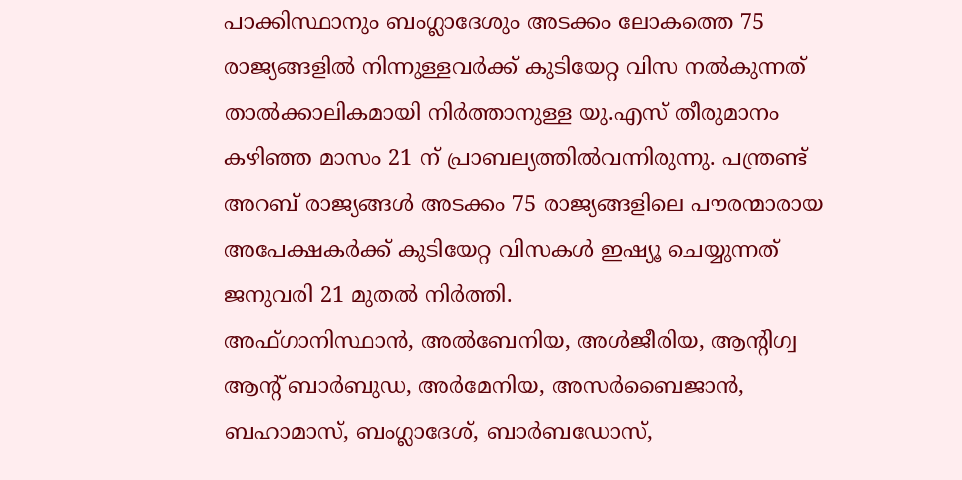പാക്കിസ്ഥാനും ബംഗ്ലാദേശും അടക്കം ലോകത്തെ 75 രാജ്യങ്ങളിൽ നിന്നുള്ളവർക്ക് കുടിയേറ്റ വിസ നൽകുന്നത് താൽക്കാലികമായി നിർത്താനുള്ള യു.എസ് തീരുമാനം കഴിഞ്ഞ മാസം 21 ന് പ്രാബല്യത്തിൽവന്നിരുന്നു. പന്ത്രണ്ട് അറബ് രാജ്യങ്ങൾ അടക്കം 75 രാജ്യങ്ങളിലെ പൗരന്മാരായ അപേക്ഷകർക്ക് കുടിയേറ്റ വിസകൾ ഇഷ്യൂ ചെയ്യുന്നത് ജനുവരി 21 മുതൽ നിർത്തി.
അഫ്ഗാനിസ്ഥാൻ, അൽബേനിയ, അൾജീരിയ, ആന്റിഗ്വ ആന്റ് ബാർബുഡ, അർമേനിയ, അസർബൈജാൻ, ബഹാമാസ്, ബംഗ്ലാദേശ്, ബാർബഡോസ്,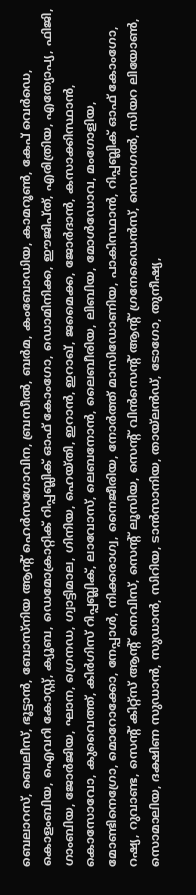ബെലാറസ്, ബെലീസ്, ഭൂട്ടാൻ, ബോസ്നിയ ആന്റ് ഹെർസഗോവിന, ബ്രസീൽ, ബർമ, കംബോഡിയ, കാമറൂൺ, കേപ് വെർഡെ, കൊളംബിയ, ഐവറി കോസ്റ്റ്, ക്യൂബ, ഡെമോക്രാറ്റിക് റിപ്പബ്ലിക് ഓഫ് കോംഗോ, ഡൊമിനിക്ക, ഈജിപ്ത്, എരിത്രിയ, എത്യോപ്യ, ഫിജി, ഗാംബിയ, ജോർജിയ, ഘാന, ഗ്രെനഡ, ഗ്വാട്ടിമാല, ഗിനിയ, ഹെയ്തി, ഇറാൻ, ഇറാഖ്, ജമൈക്ക, ജോർദാൻ, കസാക്കിസ്ഥാൻ, കൊസോവോ, കുവൈത്ത്, കിർഗിസ് റിപ്പബ്ലിക്, ലാവോസ്, ലെബനോൻ, ലൈബീരിയ, ലിബിയ, മോൾഡോവ, മംഗോളിയ, മോണ്ടിനെഗ്രോ, മൊറോക്കോ, നേപ്പാൾ, നിക്കരാഗ്വ, നൈജീരിയ, നോർത്ത് മാസിഡോണിയ, പാകിസ്ഥാൻ, റിപ്പബ്ലിക് ഓഫ് കോംഗോ, റഷ്യ, റുവാണ്ട, സെന്റ് കിറ്റ്സ് ആന്റ് നെവിസ്, സെന്റ് ലൂസിയ, സെന്റ് വിൻസെന്റ് ആന്റ് ഗ്രനേഡൈൻസ്, സെനഗൽ, സിയറ ലിയോൺ, സൊമാലിയ, ദക്ഷിണ സുഡാൻ, സുഡാൻ, സിറിയ, ടാൻസാനിയ, തായ്ലൻഡ്, ടോഗോ, തുനീഷ്യ,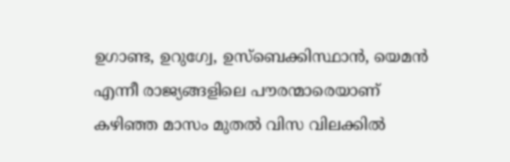ഉഗാണ്ട, ഉറുഗ്വേ, ഉസ്ബെക്കിസ്ഥാൻ, യെമൻ എന്നീ രാജ്യങ്ങളിലെ പൗരന്മാരെയാണ് കഴിഞ്ഞ മാസം മുതൽ വിസ വിലക്കിൽ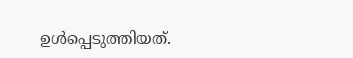ഉൾപ്പെടുത്തിയത്.